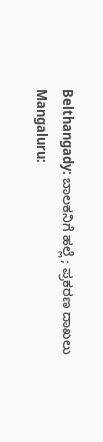Belthangady: ಬಾಲಕನಿಗೆ ಹಲ್ಲೆ ; ಪ್ರಕರಣ ದಾಖಲು
Mangaluru: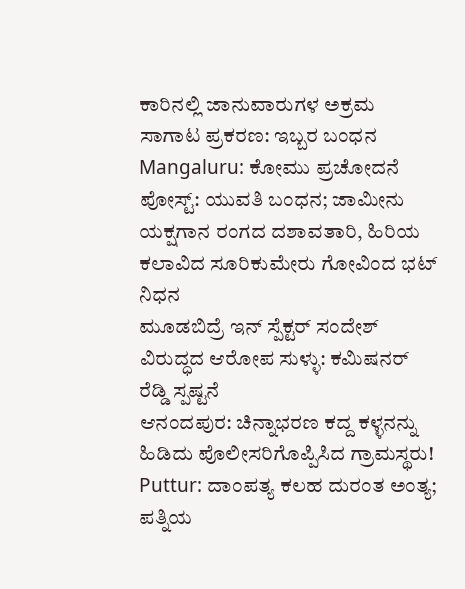ಕಾರಿನಲ್ಲಿ ಜಾನುವಾರುಗಳ ಅಕ್ರಮ ಸಾಗಾಟ ಪ್ರಕರಣ: ಇಬ್ಬರ ಬಂಧನ
Mangaluru: ಕೋಮು ಪ್ರಚೋದನೆ ಪೋಸ್ಟ್: ಯುವತಿ ಬಂಧನ; ಜಾಮೀನು
ಯಕ್ಷಗಾನ ರಂಗದ ದಶಾವತಾರಿ, ಹಿರಿಯ ಕಲಾವಿದ ಸೂರಿಕುಮೇರು ಗೋವಿಂದ ಭಟ್ ನಿಧನ
ಮೂಡಬಿದ್ರೆ ಇನ್ ಸ್ಪೆಕ್ಟರ್ ಸಂದೇಶ್ ವಿರುದ್ಧದ ಆರೋಪ ಸುಳ್ಳು: ಕಮಿಷನರ್ ರೆಡ್ಡಿ ಸ್ಪಷ್ಟನೆ
ಆನಂದಪುರ: ಚಿನ್ನಾಭರಣ ಕದ್ದ ಕಳ್ಳನನ್ನು ಹಿಡಿದು ಪೊಲೀಸರಿಗೊಪ್ಪಿಸಿದ ಗ್ರಾಮಸ್ಥರು!
Puttur: ದಾಂಪತ್ಯ ಕಲಹ ದುರಂತ ಅಂತ್ಯ; ಪತ್ನಿಯ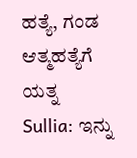ಹತ್ಯೆ, ಗಂಡ ಆತ್ಮಹತ್ಯೆಗೆ ಯತ್ನ
Sullia: ಇನ್ನು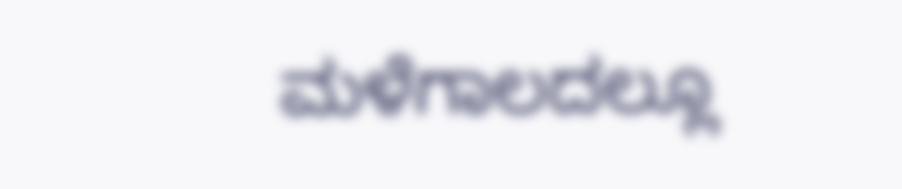ಮಳೆಗಾಲದಲ್ಲೂ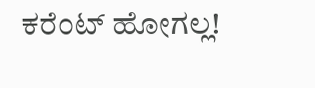ಕರೆಂಟ್ ಹೋಗಲ್ಲ!